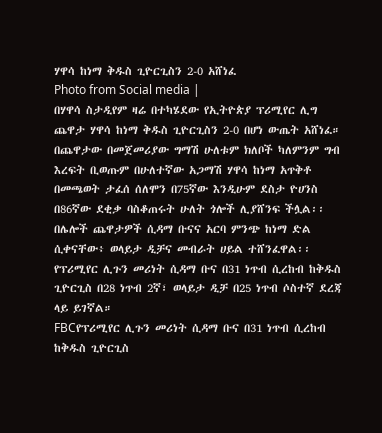ሃዋሳ ከነማ ቅዱስ ጊዮርጊስን 2-0 አሸነፈ
Photo from Social media |
በሃዋሳ ስታዲየም ዛሬ በተካሄደው የኢትዮጵያ ፕሪሚየር ሊግ ጨዋታ ሃዋሳ ከነማ ቅዱስ ጊዮርጊስን 2-0 በሆነ ውጤት አሸነፈ።
በጨዋታው በመጀመሪያው ግማሽ ሁለቱም ክለቦች ካለምንም ግብ እረፍት ቢወጡም በሁለተኛው አጋማሽ ሃዋሳ ከነማ አጥቅቶ በመጫወት ታፈሰ ሰለሞን በ75ኛው እንዲሁም ደስታ ዮሀንስ በ86ኛው ደቂቃ ባስቆጠሩት ሁለት ጎሎች ሊያሸንፍ ችሏል፡፡
በሌሎች ጨዋታዎች ሲዳማ ቡናና አርባ ምንጭ ከነማ ድል ሲቀናቸው፥ ወላይታ ዲቻና መብራት ሀይል ተሸንፈዋል፡፡
የፕሪሚየር ሊጉን መሪነት ሲዳማ ቡና በ31 ነጥብ ሲረከብ ከቅዱስ ጊዮርጊስ በ28 ነጥብ 2ኛ፣ ወላይታ ዲቻ በ25 ነጥብ ሶስተኛ ደረጃ ላይ ይገኛል።
FBCየፕሪሚየር ሊጉን መሪነት ሲዳማ ቡና በ31 ነጥብ ሲረከብ ከቅዱስ ጊዮርጊስ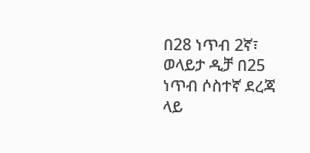በ28 ነጥብ 2ኛ፣ ወላይታ ዲቻ በ25 ነጥብ ሶስተኛ ደረጃ ላይ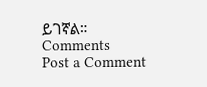ይገኛል።
Comments
Post a Comment